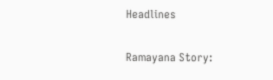Headlines

Ramayana Story: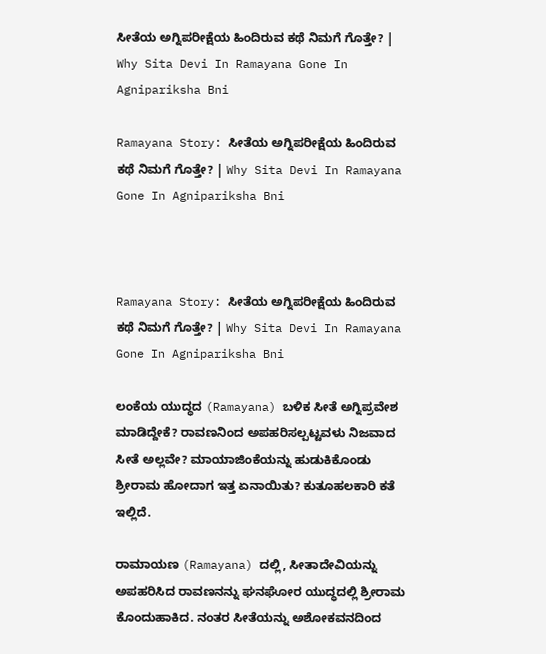ಸೀತೆಯ ಅಗ್ನಿಪರೀಕ್ಷೆಯ ಹಿಂದಿರುವ ಕಥೆ ನಿಮಗೆ ಗೊತ್ತೇ? | Why Sita Devi In Ramayana Gone In Agnipariksha Bni

Ramayana Story: ಸೀತೆಯ ಅಗ್ನಿಪರೀಕ್ಷೆಯ ಹಿಂದಿರುವ ಕಥೆ ನಿಮಗೆ ಗೊತ್ತೇ? | Why Sita Devi In Ramayana Gone In Agnipariksha Bni



Ramayana Story: ಸೀತೆಯ ಅಗ್ನಿಪರೀಕ್ಷೆಯ ಹಿಂದಿರುವ ಕಥೆ ನಿಮಗೆ ಗೊತ್ತೇ? | Why Sita Devi In Ramayana Gone In Agnipariksha Bni

ಲಂಕೆಯ ಯುದ್ಧದ (Ramayana) ಬಳಿಕ ಸೀತೆ ಅಗ್ನಿಪ್ರವೇಶ ಮಾಡಿದ್ದೇಕೆ? ರಾವಣನಿಂದ ಅಪಹರಿಸಲ್ಪಟ್ಟವಳು ನಿಜವಾದ ಸೀತೆ ಅಲ್ಲವೇ? ಮಾಯಾಜಿಂಕೆಯನ್ನು ಹುಡುಕಿಕೊಂಡು ಶ್ರೀರಾಮ ಹೋದಾಗ ಇತ್ತ ಏನಾಯಿತು? ಕುತೂಹಲಕಾರಿ ಕತೆ ಇಲ್ಲಿದೆ.

ರಾಮಾಯಣ (Ramayana) ದಲ್ಲಿ, ಸೀತಾದೇವಿಯನ್ನು ಅಪಹರಿಸಿದ ರಾವಣನನ್ನು ಘನಘೋರ ಯುದ್ಧದಲ್ಲಿ ಶ್ರೀರಾಮ ಕೊಂದುಹಾಕಿದ. ನಂತರ ಸೀತೆಯನ್ನು ಅಶೋಕವನದಿಂದ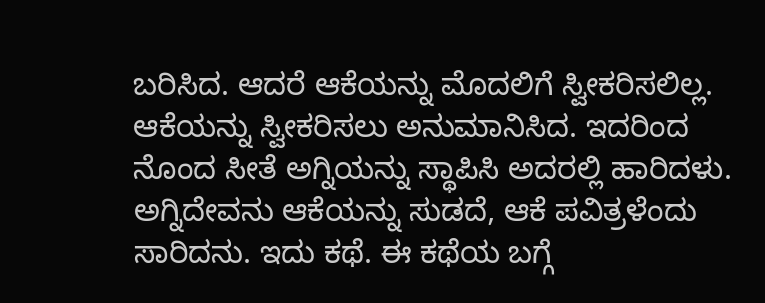ಬರಿಸಿದ. ಆದರೆ ಆಕೆಯನ್ನು ಮೊದಲಿಗೆ ಸ್ವೀಕರಿಸಲಿಲ್ಲ. ಆಕೆಯನ್ನು ಸ್ವೀಕರಿಸಲು ಅನುಮಾನಿಸಿದ. ಇದರಿಂದ ನೊಂದ ಸೀತೆ ಅಗ್ನಿಯನ್ನು ಸ್ಥಾಪಿಸಿ ಅದರಲ್ಲಿ ಹಾರಿದಳು. ಅಗ್ನಿದೇವನು ಆಕೆಯನ್ನು ಸುಡದೆ, ಆಕೆ ಪವಿತ್ರಳೆಂದು ಸಾರಿದನು. ಇದು ಕಥೆ. ಈ ಕಥೆಯ ಬಗ್ಗೆ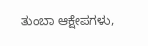ತುಂಬಾ ಆಕ್ಷೇಪಗಳು,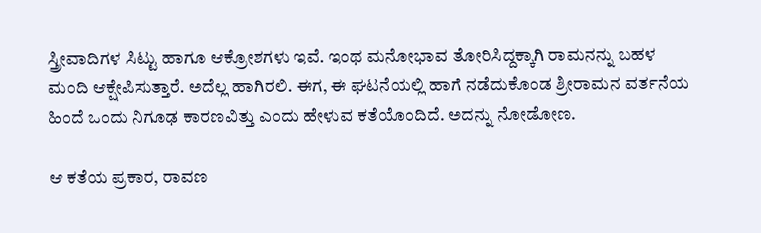ಸ್ತ್ರೀವಾದಿಗಳ ಸಿಟ್ಟು ಹಾಗೂ ಆಕ್ರೋಶಗಳು ಇವೆ. ಇಂಥ ಮನೋಭಾವ ತೋರಿಸಿದ್ದಕ್ಕಾಗಿ ರಾಮನನ್ನು ಬಹಳ ಮಂದಿ ಆಕ್ಷೇಪಿಸುತ್ತಾರೆ. ಅದೆಲ್ಲ ಹಾಗಿರಲಿ. ಈಗ, ಈ ಘಟನೆಯಲ್ಲಿ ಹಾಗೆ ನಡೆದುಕೊಂಡ ಶ್ರೀರಾಮನ ವರ್ತನೆಯ ಹಿಂದೆ ಒಂದು ನಿಗೂಢ ಕಾರಣವಿತ್ತು ಎಂದು ಹೇಳುವ ಕತೆಯೊಂದಿದೆ. ಅದನ್ನು ನೋಡೋಣ.

ಆ ಕತೆಯ ಪ್ರಕಾರ, ರಾವಣ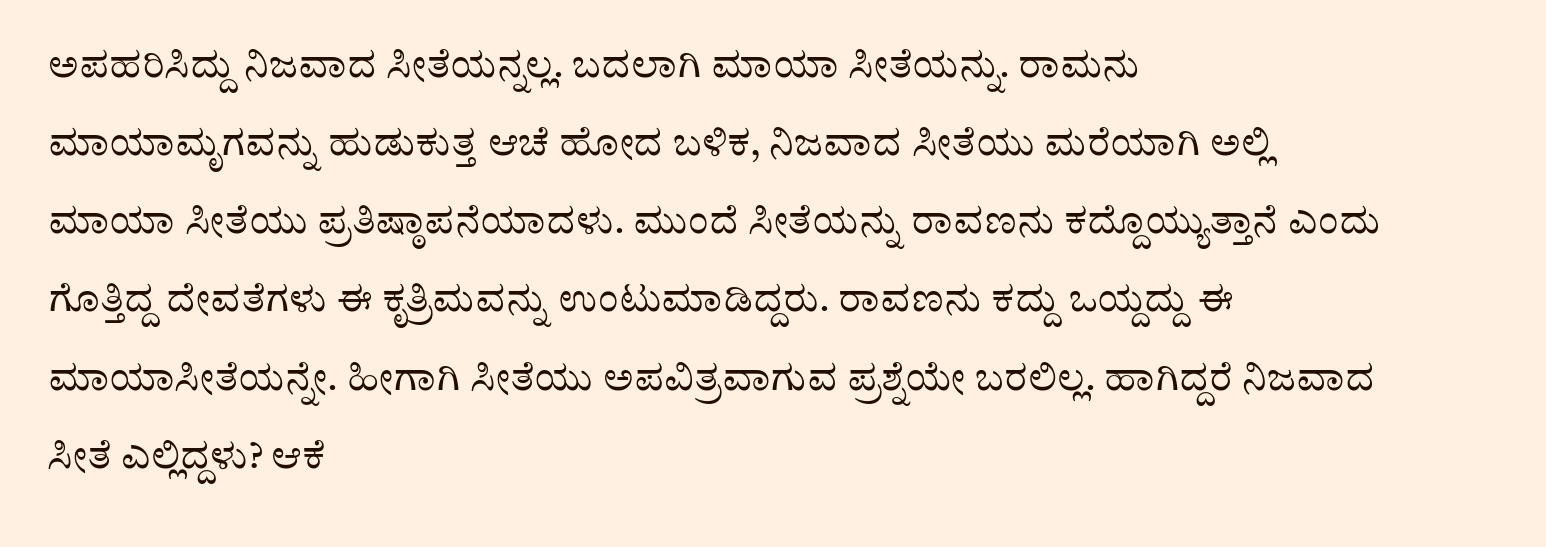ಅಪಹರಿಸಿದ್ದು ನಿಜವಾದ ಸೀತೆಯನ್ನಲ್ಲ. ಬದಲಾಗಿ ಮಾಯಾ ಸೀತೆಯನ್ನು. ರಾಮನು ಮಾಯಾಮೃಗವನ್ನು ಹುಡುಕುತ್ತ ಆಚೆ ಹೋದ ಬಳಿಕ, ನಿಜವಾದ ಸೀತೆಯು ಮರೆಯಾಗಿ ಅಲ್ಲಿ ಮಾಯಾ ಸೀತೆಯು ಪ್ರತಿಷ್ಠಾಪನೆಯಾದಳು. ಮುಂದೆ ಸೀತೆಯನ್ನು ರಾವಣನು ಕದ್ದೊಯ್ಯುತ್ತಾನೆ ಎಂದು ಗೊತ್ತಿದ್ದ ದೇವತೆಗಳು ಈ ಕೃತ್ರಿಮವನ್ನು ಉಂಟುಮಾಡಿದ್ದರು. ರಾವಣನು ಕದ್ದು ಒಯ್ದದ್ದು ಈ ಮಾಯಾಸೀತೆಯನ್ನೇ. ಹೀಗಾಗಿ ಸೀತೆಯು ಅಪವಿತ್ರವಾಗುವ ಪ್ರಶ್ನೆಯೇ ಬರಲಿಲ್ಲ. ಹಾಗಿದ್ದರೆ ನಿಜವಾದ ಸೀತೆ ಎಲ್ಲಿದ್ದಳು? ಆಕೆ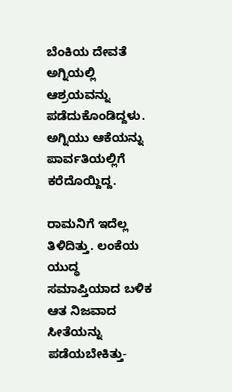ಬೆಂಕಿಯ ದೇವತೆ ಅಗ್ನಿಯಲ್ಲಿ ಆಶ್ರಯವನ್ನು ಪಡೆದುಕೊಂಡಿದ್ದಳು. ಅಗ್ನಿಯು ಆಕೆಯನ್ನು ಪಾರ್ವತಿಯಲ್ಲಿಗೆ ಕರೆದೊಯ್ದಿದ್ದ.

ರಾಮನಿಗೆ ಇದೆಲ್ಲ ತಿಳಿದಿತ್ತು. ಲಂಕೆಯ ಯುದ್ಧ ಸಮಾಪ್ತಿಯಾದ ಬಳಿಕ ಆತ ನಿಜವಾದ ಸೀತೆಯನ್ನು ಪಡೆಯಬೇಕಿತ್ತು-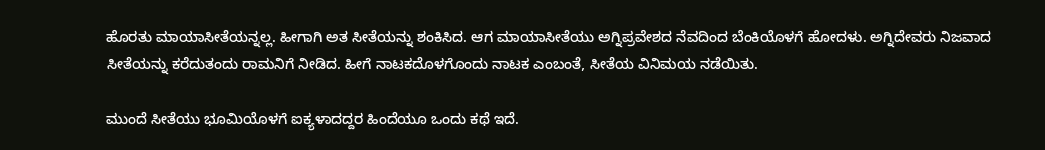ಹೊರತು ಮಾಯಾಸೀತೆಯನ್ನಲ್ಲ. ಹೀಗಾಗಿ ಅತ ಸೀತೆಯನ್ನು ಶಂಕಿಸಿದ. ಆಗ ಮಾಯಾಸೀತೆಯು ಅಗ್ನಿಪ್ರವೇಶದ ನೆವದಿಂದ ಬೆಂಕಿಯೊಳಗೆ ಹೋದಳು. ಅಗ್ನಿದೇವರು ನಿಜವಾದ ಸೀತೆಯನ್ನು ಕರೆದುತಂದು ರಾಮನಿಗೆ ನೀಡಿದ. ಹೀಗೆ ನಾಟಕದೊಳಗೊಂದು ನಾಟಕ ಎಂಬಂತೆ, ಸೀತೆಯ ವಿನಿಮಯ ನಡೆಯಿತು.

ಮುಂದೆ ಸೀತೆಯು ಭೂಮಿಯೊಳಗೆ ಐಕ್ಯಳಾದದ್ದರ ಹಿಂದೆಯೂ ಒಂದು ಕಥೆ ಇದೆ.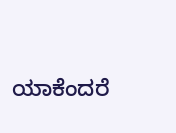ಯಾಕೆಂದರೆ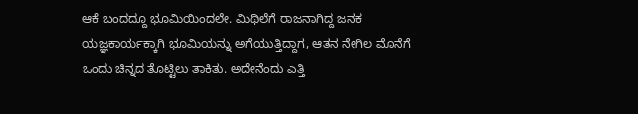ಆಕೆ ಬಂದದ್ದೂ ಭೂಮಿಯಿಂದಲೇ. ಮಿಥಿಲೆಗೆ ರಾಜನಾಗಿದ್ದ ಜನಕ ಯಜ್ಞಕಾರ್ಯಕ್ಕಾಗಿ ಭೂಮಿಯನ್ನು ಅಗೆಯುತ್ತಿದ್ದಾಗ, ಆತನ ನೇಗಿಲ ಮೊನೆಗೆ ಒಂದು ಚಿನ್ನದ ತೊಟ್ಟಿಲು ತಾಕಿತು. ಅದೇನೆಂದು ಎತ್ತಿ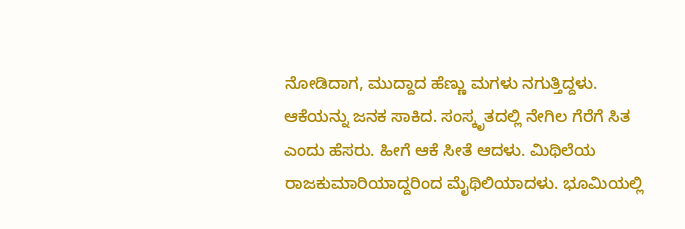ನೋಡಿದಾಗ, ಮುದ್ದಾದ ಹೆಣ್ಣು ಮಗಳು ನಗುತ್ತಿದ್ದಳು. ಆಕೆಯನ್ನು ಜನಕ ಸಾಕಿದ. ಸಂಸ್ಕೃತದಲ್ಲಿ ನೇಗಿಲ ಗೆರೆಗೆ ಸಿತ ಎಂದು ಹೆಸರು. ಹೀಗೆ ಆಕೆ ಸೀತೆ ಆದಳು. ಮಿಥಿಲೆಯ ರಾಜಕುಮಾರಿಯಾದ್ದರಿಂದ ಮೈಥಿಲಿಯಾದಳು. ಭೂಮಿಯಲ್ಲಿ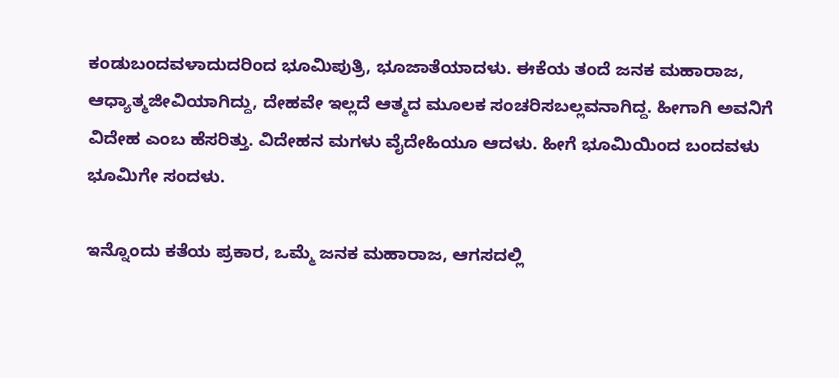ಕಂಡುಬಂದವಳಾದುದರಿಂದ ಭೂಮಿಪುತ್ರಿ, ಭೂಜಾತೆಯಾದಳು. ಈಕೆಯ ತಂದೆ ಜನಕ ಮಹಾರಾಜ, ಆಧ್ಯಾತ್ಮಜೀವಿಯಾಗಿದ್ದು, ದೇಹವೇ ಇಲ್ಲದೆ ಆತ್ಮದ ಮೂಲಕ ಸಂಚರಿಸಬಲ್ಲವನಾಗಿದ್ದ. ಹೀಗಾಗಿ ಅವನಿಗೆ ವಿದೇಹ ಎಂಬ ಹೆಸರಿತ್ತು. ವಿದೇಹನ ಮಗಳು ವೈದೇಹಿಯೂ ಆದಳು. ಹೀಗೆ ಭೂಮಿಯಿಂದ ಬಂದವಳು ಭೂಮಿಗೇ ಸಂದಳು.

ಇನ್ನೊಂದು ಕತೆಯ ಪ್ರಕಾರ, ಒಮ್ಮೆ ಜನಕ ಮಹಾರಾಜ, ಆಗಸದಲ್ಲಿ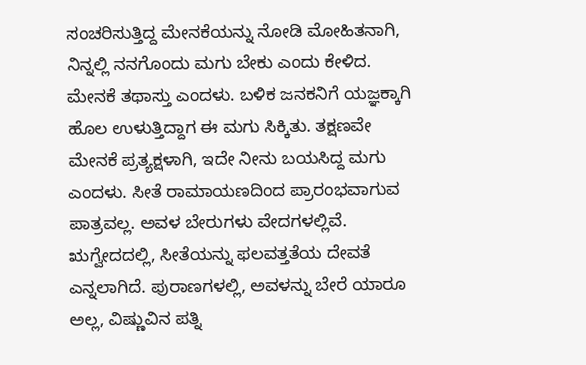ಸಂಚರಿಸುತ್ತಿದ್ದ ಮೇನಕೆಯನ್ನು ನೋಡಿ ಮೋಹಿತನಾಗಿ, ನಿನ್ನಲ್ಲಿ ನನಗೊಂದು ಮಗು ಬೇಕು ಎಂದು ಕೇಳಿದ. ಮೇನಕೆ ತಥಾಸ್ತು ಎಂದಳು. ಬಳಿಕ ಜನಕನಿಗೆ ಯಜ್ಞಕ್ಕಾಗಿ ಹೊಲ ಉಳುತ್ತಿದ್ದಾಗ ಈ ಮಗು ಸಿಕ್ಕಿತು. ತಕ್ಷಣವೇ ಮೇನಕೆ ಪ್ರತ್ಯಕ್ಷಳಾಗಿ, ಇದೇ ನೀನು ಬಯಸಿದ್ದ ಮಗು ಎಂದಳು. ಸೀತೆ ರಾಮಾಯಣದಿಂದ ಪ್ರಾರಂಭವಾಗುವ ಪಾತ್ರವಲ್ಲ. ಅವಳ ಬೇರುಗಳು ವೇದಗಳಲ್ಲಿವೆ. ಋಗ್ವೇದದಲ್ಲಿ, ಸೀತೆಯನ್ನು ಫಲವತ್ತತೆಯ ದೇವತೆ ಎನ್ನಲಾಗಿದೆ. ಪುರಾಣಗಳಲ್ಲಿ, ಅವಳನ್ನು ಬೇರೆ ಯಾರೂ ಅಲ್ಲ, ವಿಷ್ಣುವಿನ ಪತ್ನಿ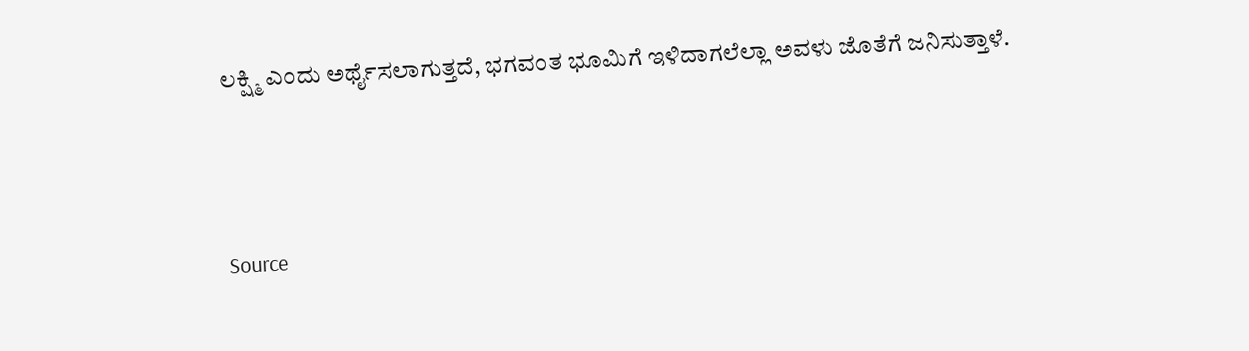ಲಕ್ಷ್ಮಿ ಎಂದು ಅರ್ಥೈಸಲಾಗುತ್ತದೆ, ಭಗವಂತ ಭೂಮಿಗೆ ಇಳಿದಾಗಲೆಲ್ಲಾ ಅವಳು ಜೊತೆಗೆ ಜನಿಸುತ್ತಾಳೆ.



Source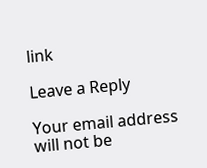link

Leave a Reply

Your email address will not be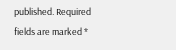published. Required fields are marked *